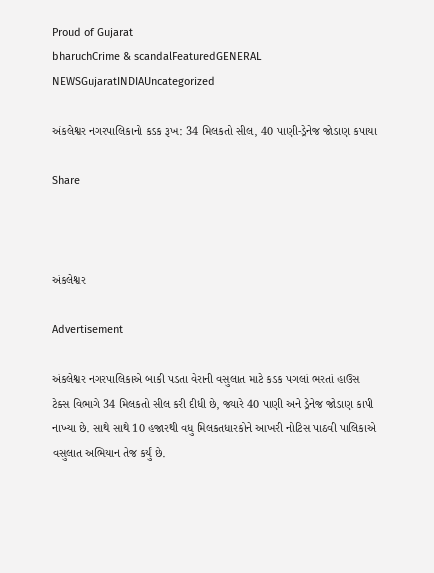Proud of Gujarat
bharuchCrime & scandalFeaturedGENERAL NEWSGujaratINDIAUncategorized

અંકલેશ્વર નગરપાલિકાનો કડક રૂખ: 34 મિલકતો સીલ, 40 પાણી-ડ્રેનેજ જોડાણ કપાયા

Share



અંકલેશ્વર

Advertisement

અંકલેશ્વર નગરપાલિકાએ બાકી પડતા વેરાની વસુલાત માટે કડક પગલાં ભરતાં હાઉસ ટેક્સ વિભાગે 34 મિલકતો સીલ કરી દીધી છે, જ્યારે 40 પાણી અને ડ્રેનેજ જોડાણ કાપી નાખ્યા છે. સાથે સાથે 10 હજારથી વધુ મિલકતધારકોને આખરી નોટિસ પાઠવી પાલિકાએ વસુલાત અભિયાન તેજ કર્યું છે.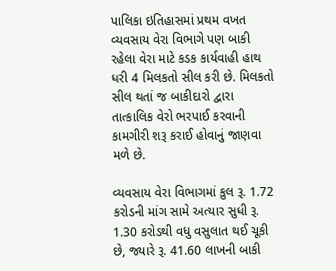પાલિકા ઇતિહાસમાં પ્રથમ વખત વ્યવસાય વેરા વિભાગે પણ બાકી રહેલા વેરા માટે કડક કાર્યવાહી હાથ ધરી 4 મિલકતો સીલ કરી છે. મિલકતો સીલ થતાં જ બાકીદારો દ્વારા તાત્કાલિક વેરો ભરપાઈ કરવાની કામગીરી શરૂ કરાઈ હોવાનું જાણવા મળે છે.

વ્યવસાય વેરા વિભાગમાં કુલ રૂ. 1.72 કરોડની માંગ સામે અત્યાર સુધી રૂ. 1.30 કરોડથી વધુ વસુલાત થઈ ચૂકી છે, જ્યારે રૂ. 41.60 લાખની બાકી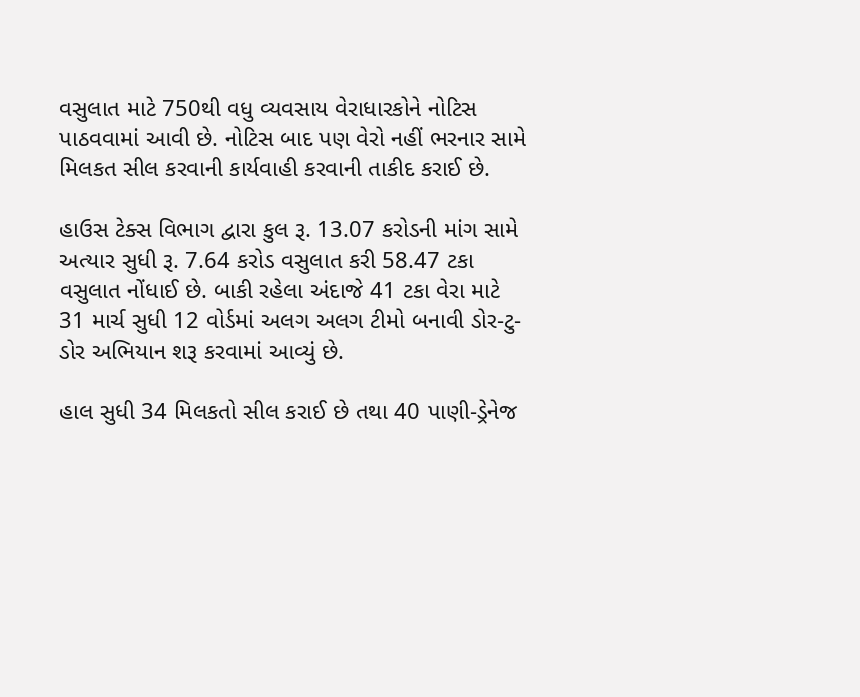વસુલાત માટે 750થી વધુ વ્યવસાય વેરાધારકોને નોટિસ પાઠવવામાં આવી છે. નોટિસ બાદ પણ વેરો નહીં ભરનાર સામે મિલકત સીલ કરવાની કાર્યવાહી કરવાની તાકીદ કરાઈ છે.

હાઉસ ટેક્સ વિભાગ દ્વારા કુલ રૂ. 13.07 કરોડની માંગ સામે અત્યાર સુધી રૂ. 7.64 કરોડ વસુલાત કરી 58.47 ટકા વસુલાત નોંધાઈ છે. બાકી રહેલા અંદાજે 41 ટકા વેરા માટે 31 માર્ચ સુધી 12 વોર્ડમાં અલગ અલગ ટીમો બનાવી ડોર-ટુ-ડોર અભિયાન શરૂ કરવામાં આવ્યું છે.

હાલ સુધી 34 મિલકતો સીલ કરાઈ છે તથા 40 પાણી-ડ્રેનેજ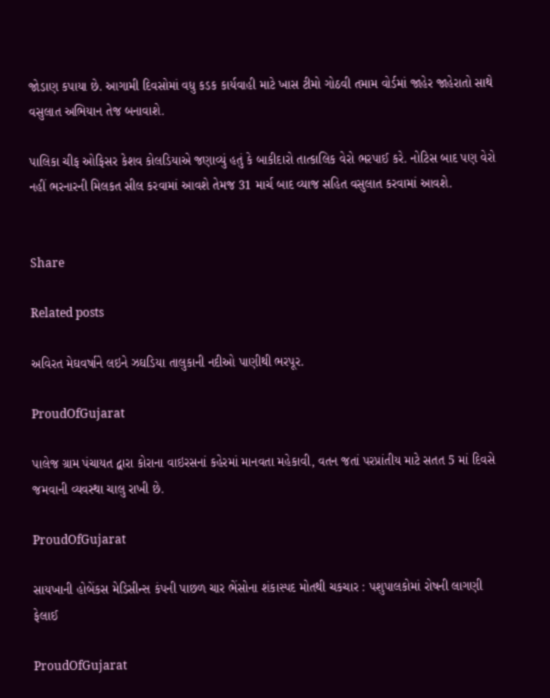જોડાણ કપાયા છે. આગામી દિવસોમાં વધુ કડક કાર્યવાહી માટે ખાસ ટીમો ગોઠવી તમામ વોર્ડમાં જાહેર જાહેરાતો સાથે વસુલાત અભિયાન તેજ બનાવાશે.

પાલિકા ચીફ ઓફિસર કેશવ કોલડિયાએ જણાવ્યું હતું કે બાકીદારો તાત્કાલિક વેરો ભરપાઈ કરે. નોટિસ બાદ પણ વેરો નહીં ભરનારની મિલકત સીલ કરવામાં આવશે તેમજ 31 માર્ચ બાદ વ્યાજ સહિત વસુલાત કરવામાં આવશે.


Share

Related posts

અવિરત મેઘવર્ષાને લઇને ઝઘડિયા તાલુકાની નદીઓ પાણીથી ભરપૂર.

ProudOfGujarat

પાલેજ ગ્રામ પંચાયત દ્વારા કોરાના વાઇરસનાં કહેરમાં માનવતા મહેકાવી, વતન જતાં પરપ્રાંતીય માટે સતત 5 માં દિવસે જમવાની વ્યવસ્થા ચાલુ રાખી છે.

ProudOfGujarat

સાયખાની હોબેંકસ મેડિસીન્સ કંપની પાછળ ચાર ભેંસોના શંકાસ્પદ મોતથી ચકચાર : પશુપાલકોમાં રોષની લાગણી ફેલાઈ

ProudOfGujarat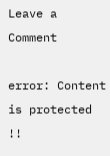Leave a Comment

error: Content is protected !!